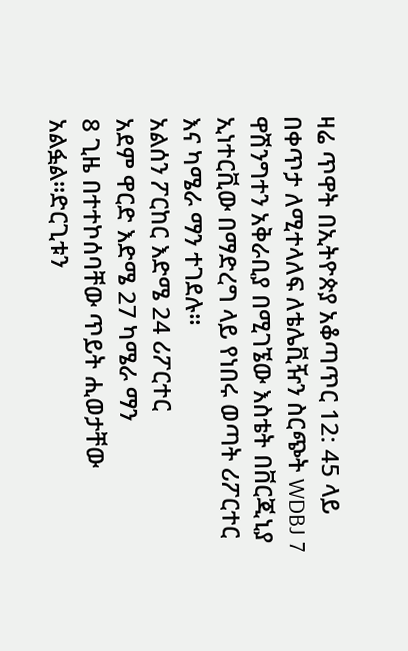ዛሬ ጥዋት በኢትዮጵያ አቆጣጥር 12: 45 ላይ በቀጥታ ለሚተላለፍ ለቴሌቪዥን ስርጭት WDBJ 7 ዋሽንግተን አቅራቢያ በሚገኜው እስቴት በቨርጂኒያ ኢነተርቪው በማድረግ ላይ የነበሩ ወጣት ሪፖርተር እና ካሜራ ማን ተገደሉ።
አልሰን ፖርከር እድሜ 24 ሪፖርተር
አደም ዋርድ እድሜ 27 ካሜራ ማን
8 ጊዜ በተተኮሰባቸው ጥይት ሒወታቸው አልፏል።ድርጊቱን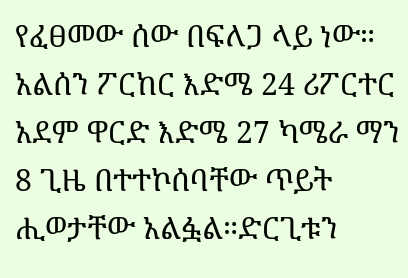የፈፀመው ሰው በፍለጋ ላይ ነው።
አልሰን ፖርከር እድሜ 24 ሪፖርተር
አደም ዋርድ እድሜ 27 ካሜራ ማን
8 ጊዜ በተተኮሰባቸው ጥይት ሒወታቸው አልፏል።ድርጊቱን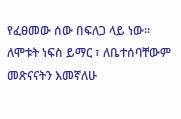የፈፀመው ሰው በፍለጋ ላይ ነው።
ለሞቱት ነፍስ ይማር ፣ ለቤተሰባቸውም መጽናናትን እመኛለሁ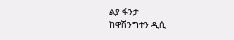ልያ ፋንታ
ከዋሽንግተን ዲሲ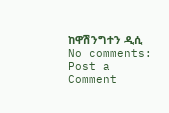ከዋሽንግተን ዲሲ
No comments:
Post a Comment